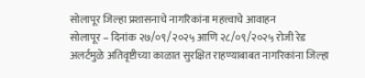सोलापूर जिल्हा प्रशासनाचे नागरिकांना महत्त्वाचे आवाहन
सोलापूर – दिनांक २७/०९/२०२५ आणि २८/०९/२०२५ रोजी रेड अलर्टमुळे अतिवृष्टीच्या काळात सुरक्षित राहण्याबाबत नागरिकांना जिल्हा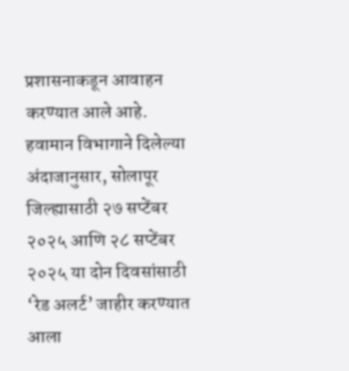प्रशासनाकडून आवाहन करण्यात आले आहे.
हवामान विभागाने दिलेल्या अंदाजानुसार, सोलापूर जिल्ह्यासाठी २७ सप्टेंबर २०२५ आणि २८ सप्टेंबर २०२५ या दोन दिवसांसाठी ‘रेड अलर्ट’ जाहीर करण्यात आला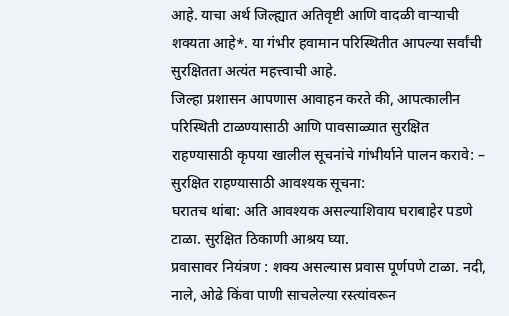आहे. याचा अर्थ जिल्ह्यात अतिवृष्टी आणि वादळी वाऱ्याची शक्यता आहे*. या गंभीर हवामान परिस्थितीत आपल्या सर्वांची सुरक्षितता अत्यंत महत्त्वाची आहे.
जिल्हा प्रशासन आपणास आवाहन करते की, आपत्कालीन परिस्थिती टाळण्यासाठी आणि पावसाळ्यात सुरक्षित राहण्यासाठी कृपया खालील सूचनांचे गांभीर्याने पालन करावे: –
सुरक्षित राहण्यासाठी आवश्यक सूचना:
घरातच थांबा: अति आवश्यक असल्याशिवाय घराबाहेर पडणे टाळा. सुरक्षित ठिकाणी आश्रय घ्या.
प्रवासावर नियंत्रण : शक्य असल्यास प्रवास पूर्णपणे टाळा. नदी, नाले, ओढे किंवा पाणी साचलेल्या रस्त्यांवरून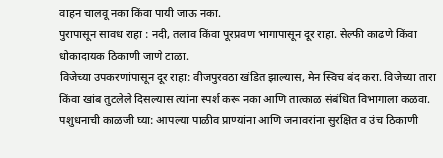वाहन चालवू नका किंवा पायी जाऊ नका.
पुरापासून सावध राहा : नदी, तलाव किंवा पूरप्रवण भागापासून दूर राहा. सेल्फी काढणे किंवा धोकादायक ठिकाणी जाणे टाळा.
विजेच्या उपकरणांपासून दूर राहा: वीजपुरवठा खंडित झाल्यास, मेन स्विच बंद करा. विजेच्या तारा किंवा खांब तुटलेले दिसल्यास त्यांना स्पर्श करू नका आणि तात्काळ संबंधित विभागाला कळवा.
पशुधनाची काळजी घ्या: आपल्या पाळीव प्राण्यांना आणि जनावरांना सुरक्षित व उंच ठिकाणी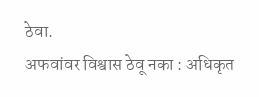ठेवा.
अफवांवर विश्वास ठेवू नका : अधिकृत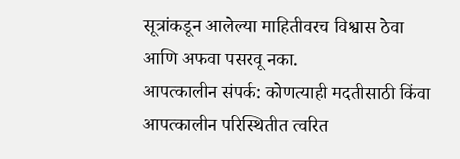सूत्रांकडून आलेल्या माहितीवरच विश्वास ठेवा आणि अफवा पसरवू नका.
आपत्कालीन संपर्क: कोणत्याही मदतीसाठी किंवा आपत्कालीन परिस्थितीत त्वरित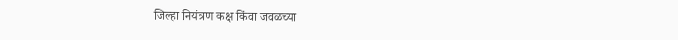जिल्हा नियंत्रण कक्ष किंवा जवळच्या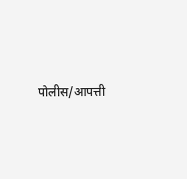पोलीस/आपत्ती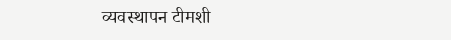व्यवस्थापन टीमशी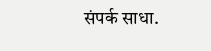संपर्क साधा.